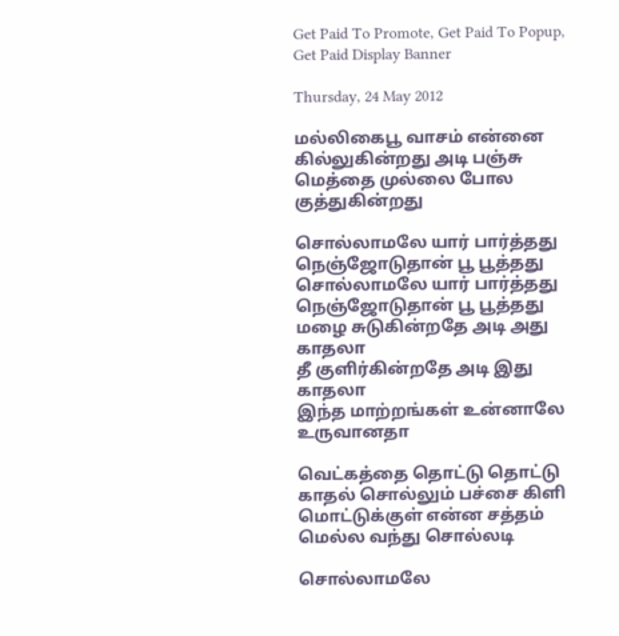Get Paid To Promote, Get Paid To Popup, Get Paid Display Banner

Thursday, 24 May 2012

மல்லிகைபூ வாசம் என்னை கில்லுகின்றது அடி பஞ்சு மெத்தை முல்லை போல குத்துகின்றது

சொல்லாமலே யார் பார்த்தது
நெஞ்ஜோடுதான் பூ பூத்தது
சொல்லாமலே யார் பார்த்தது
நெஞ்ஜோடுதான் பூ பூத்தது
மழை சுடுகின்றதே அடி அது காதலா
தீ குளிர்கின்றதே அடி இது காதலா
இந்த மாற்றங்கள் உன்னாலே உருவானதா

வெட்கத்தை தொட்டு தொட்டு
காதல் சொல்லும் பச்சை கிளி
மொட்டுக்குள் என்ன சத்தம்
மெல்ல வந்து சொல்லடி

சொல்லாமலே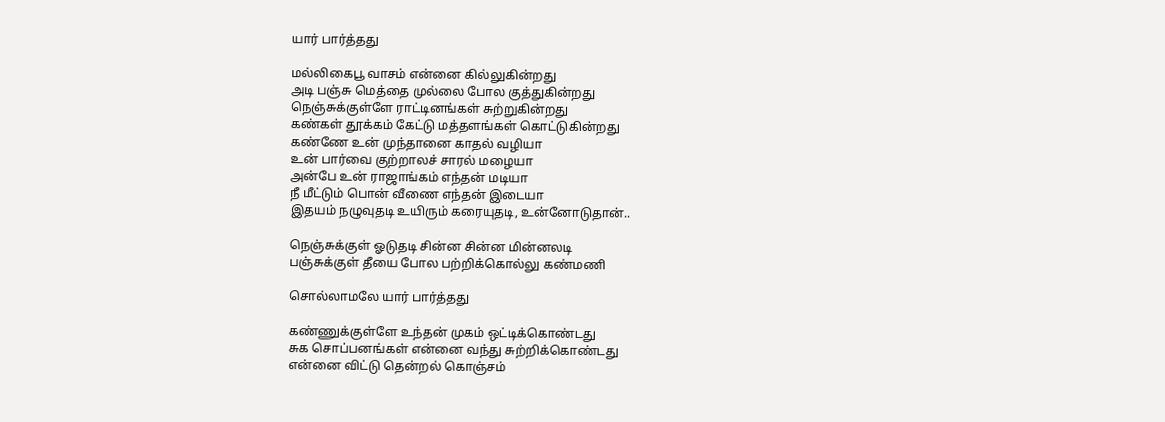யார் பார்த்தது

மல்லிகைபூ வாசம் என்னை கில்லுகின்றது
அடி பஞ்சு மெத்தை முல்லை போல குத்துகின்றது
நெஞ்சுக்குள்ளே ராட்டினங்கள் சுற்றுகின்றது
கண்கள் தூக்கம் கேட்டு மத்தளங்கள் கொட்டுகின்றது
கண்ணே உன் முந்தானை காதல் வழியா
உன் பார்வை குற்றாலச் சாரல் மழையா
அன்பே உன் ராஜாங்கம் எந்தன் மடியா
நீ மீட்டும் பொன் வீணை எந்தன் இடையா
இதயம் நழுவுதடி உயிரும் கரையுதடி, உன்னோடுதான்..

நெஞ்சுக்குள் ஓடுதடி சின்ன சின்ன மின்னலடி
பஞ்சுக்குள் தீயை போல பற்றிக்கொல்லு கண்மணி

சொல்லாமலே யார் பார்த்தது

கண்ணுக்குள்ளே உந்தன் முகம் ஒட்டிக்கொண்டது
சுக சொப்பனங்கள் என்னை வந்து சுற்றிக்கொண்டது
என்னை விட்டு தென்றல் கொஞ்சம்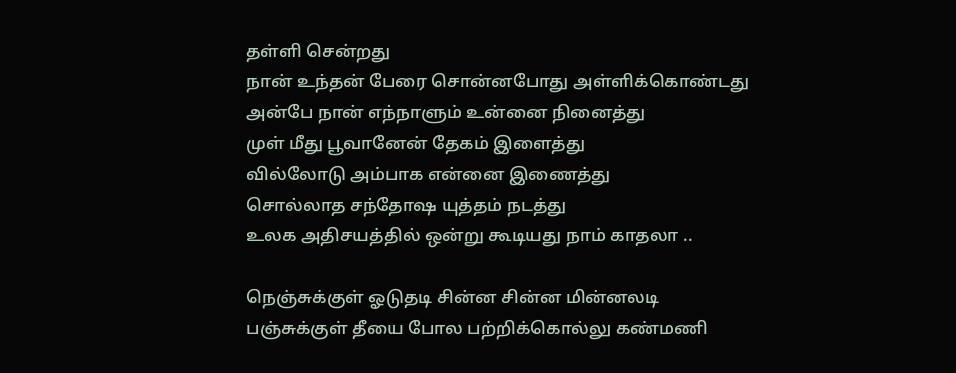தள்ளி சென்றது
நான் உந்தன் பேரை சொன்னபோது அள்ளிக்கொண்டது
அன்பே நான் எந்நாளும் உன்னை நினைத்து
முள் மீது பூவானேன் தேகம் இளைத்து
வில்லோடு அம்பாக என்னை இணைத்து
சொல்லாத சந்தோஷ யுத்தம் நடத்து
உலக அதிசயத்தில் ஒன்று கூடியது நாம் காதலா ..

நெஞ்சுக்குள் ஓடுதடி சின்ன சின்ன மின்னலடி
பஞ்சுக்குள் தீயை போல பற்றிக்கொல்லு கண்மணி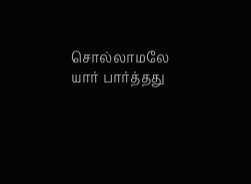சொல்லாமலே யார் பார்த்தது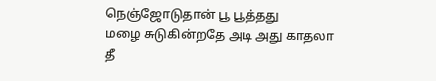நெஞ்ஜோடுதான் பூ பூத்தது
மழை சுடுகின்றதே அடி அது காதலா
தீ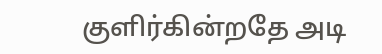குளிர்கின்றதே அடி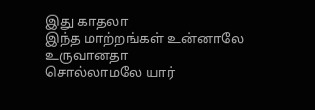இது காதலா
இந்த மாற்றங்கள் உன்னாலே உருவானதா
சொல்லாமலே யார்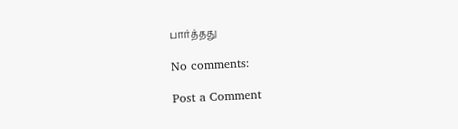பார்த்தது

No comments:

Post a Comment